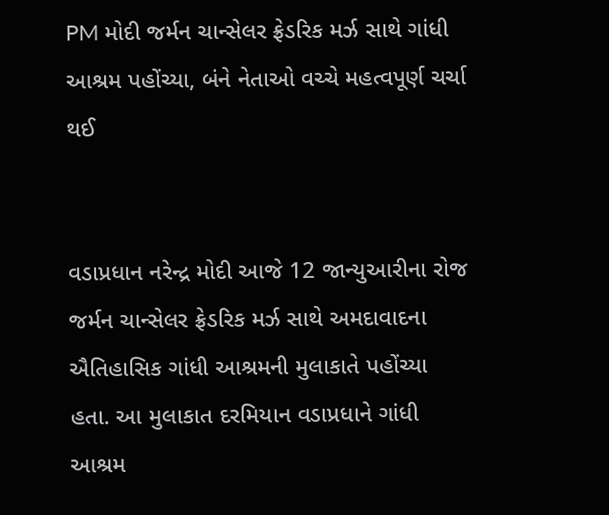PM મોદી જર્મન ચાન્સેલર ફ્રેડરિક મર્ઝ સાથે ગાંધી આશ્રમ પહોંચ્યા, બંને નેતાઓ વચ્ચે મહત્વપૂર્ણ ચર્ચા થઈ


વડાપ્રધાન નરેન્દ્ર મોદી આજે 12 જાન્યુઆરીના રોજ જર્મન ચાન્સેલર ફ્રેડરિક મર્ઝ સાથે અમદાવાદના ઐતિહાસિક ગાંધી આશ્રમની મુલાકાતે પહોંચ્યા હતા. આ મુલાકાત દરમિયાન વડાપ્રધાને ગાંધી આશ્રમ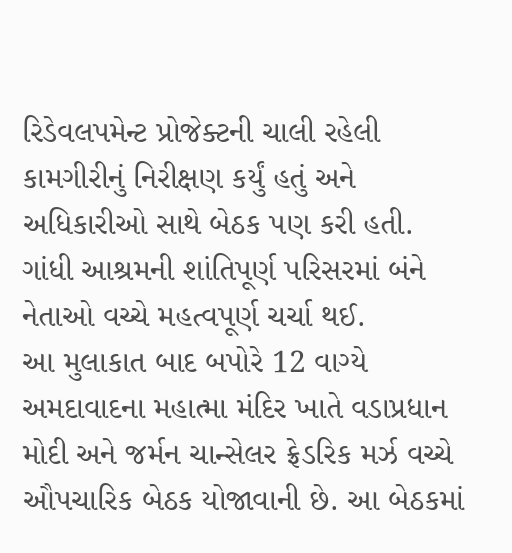રિડેવલપમેન્ટ પ્રોજેક્ટની ચાલી રહેલી કામગીરીનું નિરીક્ષણ કર્યું હતું અને અધિકારીઓ સાથે બેઠક પણ કરી હતી. ગાંધી આશ્રમની શાંતિપૂર્ણ પરિસરમાં બંને નેતાઓ વચ્ચે મહત્વપૂર્ણ ચર્ચા થઈ.
આ મુલાકાત બાદ બપોરે 12 વાગ્યે અમદાવાદના મહાત્મા મંદિર ખાતે વડાપ્રધાન મોદી અને જર્મન ચાન્સેલર ફ્રેડરિક મર્ઝ વચ્ચે ઔપચારિક બેઠક યોજાવાની છે. આ બેઠકમાં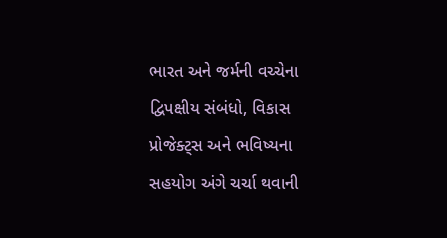ભારત અને જર્મની વચ્ચેના દ્વિપક્ષીય સંબંધો, વિકાસ પ્રોજેક્ટ્સ અને ભવિષ્યના સહયોગ અંગે ચર્ચા થવાની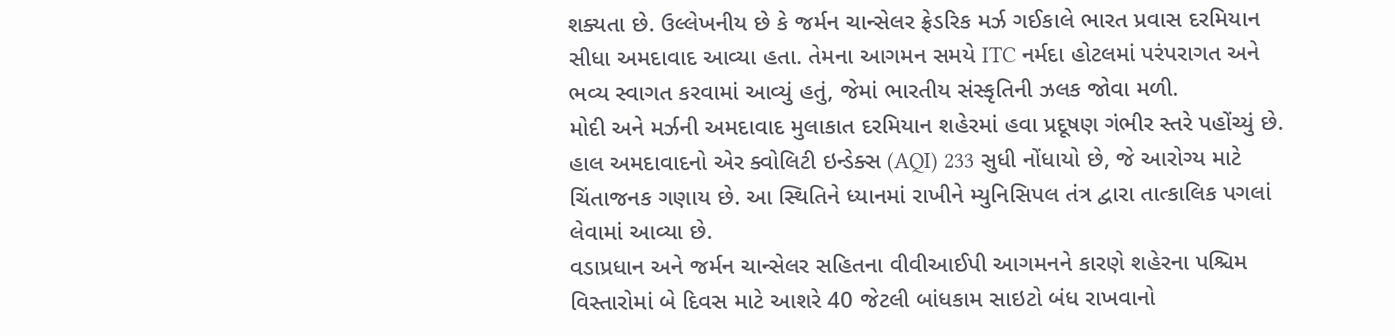શક્યતા છે. ઉલ્લેખનીય છે કે જર્મન ચાન્સેલર ફ્રેડરિક મર્ઝ ગઈકાલે ભારત પ્રવાસ દરમિયાન સીધા અમદાવાદ આવ્યા હતા. તેમના આગમન સમયે ITC નર્મદા હોટલમાં પરંપરાગત અને ભવ્ય સ્વાગત કરવામાં આવ્યું હતું, જેમાં ભારતીય સંસ્કૃતિની ઝલક જોવા મળી.
મોદી અને મર્ઝની અમદાવાદ મુલાકાત દરમિયાન શહેરમાં હવા પ્રદૂષણ ગંભીર સ્તરે પહોંચ્યું છે. હાલ અમદાવાદનો એર ક્વોલિટી ઇન્ડેક્સ (AQI) 233 સુધી નોંધાયો છે, જે આરોગ્ય માટે ચિંતાજનક ગણાય છે. આ સ્થિતિને ધ્યાનમાં રાખીને મ્યુનિસિપલ તંત્ર દ્વારા તાત્કાલિક પગલાં લેવામાં આવ્યા છે.
વડાપ્રધાન અને જર્મન ચાન્સેલર સહિતના વીવીઆઈપી આગમનને કારણે શહેરના પશ્ચિમ વિસ્તારોમાં બે દિવસ માટે આશરે 40 જેટલી બાંધકામ સાઇટો બંધ રાખવાનો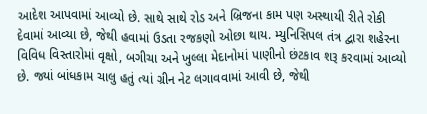આદેશ આપવામાં આવ્યો છે. સાથે સાથે રોડ અને બ્રિજના કામ પણ અસ્થાયી રીતે રોકી દેવામાં આવ્યા છે, જેથી હવામાં ઉડતા રજકણો ઓછા થાય. મ્યુનિસિપલ તંત્ર દ્વારા શહેરના વિવિધ વિસ્તારોમાં વૃક્ષો, બગીચા અને ખુલ્લા મેદાનોમાં પાણીનો છંટકાવ શરૂ કરવામાં આવ્યો છે. જ્યાં બાંધકામ ચાલુ હતું ત્યાં ગ્રીન નેટ લગાવવામાં આવી છે, જેથી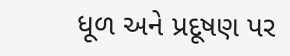ધૂળ અને પ્રદૂષણ પર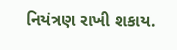નિયંત્રણ રાખી શકાય.